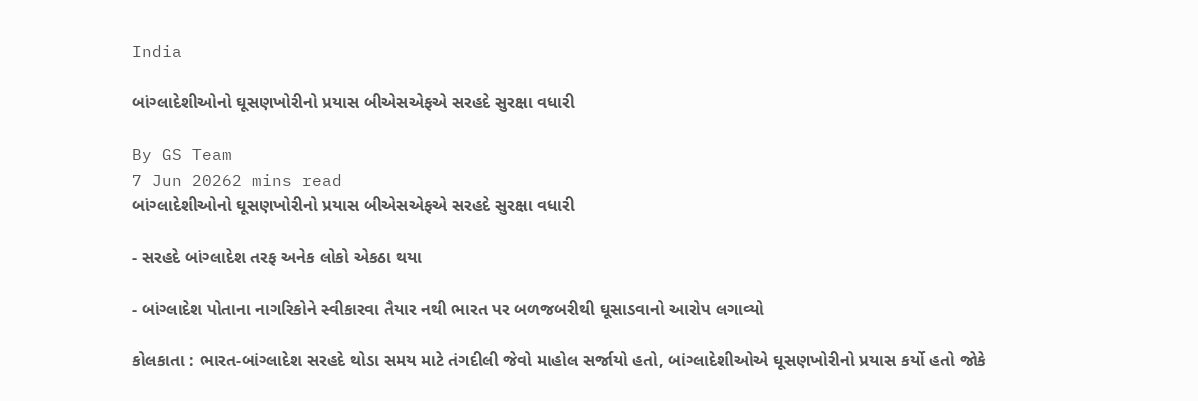India

બાંગ્લાદેશીઓનો ઘૂસણખોરીનો પ્રયાસ બીએસએફએ સરહદે સુરક્ષા વધારી

By GS Team
7 Jun 20262 mins read
બાંગ્લાદેશીઓનો ઘૂસણખોરીનો પ્રયાસ બીએસએફએ સરહદે સુરક્ષા વધારી

- સરહદે બાંગ્લાદેશ તરફ અનેક લોકો એકઠા થયા

- બાંગ્લાદેશ પોતાના નાગરિકોને સ્વીકારવા તૈયાર નથી ભારત પર બળજબરીથી ઘૂસાડવાનો આરોપ લગાવ્યો

કોલકાતા : ભારત-બાંગ્લાદેશ સરહદે થોડા સમય માટે તંગદીલી જેવો માહોલ સર્જાયો હતો, બાંગ્લાદેશીઓએ ઘૂસણખોરીનો પ્રયાસ કર્યો હતો જોકે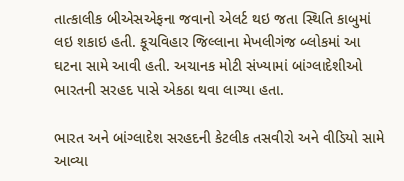તાત્કાલીક બીએસએફના જવાનો એલર્ટ થઇ જતા સ્થિતિ કાબુમાં લઇ શકાઇ હતી. કૂચવિહાર જિલ્લાના મેખલીગંજ બ્લોકમાં આ ઘટના સામે આવી હતી. અચાનક મોટી સંખ્યામાં બાંગ્લાદેશીઓ ભારતની સરહદ પાસે એકઠા થવા લાગ્યા હતા.

ભારત અને બાંગ્લાદેશ સરહદની કેટલીક તસવીરો અને વીડિયો સામે આવ્યા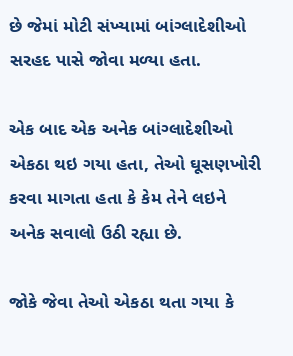છે જેમાં મોટી સંખ્યામાં બાંગ્લાદેશીઓ સરહદ પાસે જોવા મળ્યા હતા.

એક બાદ એક અનેક બાંગ્લાદેશીઓ એકઠા થઇ ગયા હતા, તેઓ ઘૂસણખોરી કરવા માગતા હતા કે કેમ તેને લઇને અનેક સવાલો ઉઠી રહ્યા છે.

જોકે જેવા તેઓ એકઠા થતા ગયા કે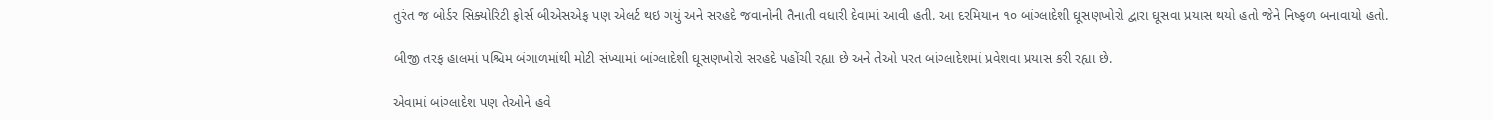તુરંત જ બોર્ડર સિક્યોરિટી ફોર્સ બીએસએફ પણ એલર્ટ થઇ ગયું અને સરહદે જવાનોની તૈનાતી વધારી દેવામાં આવી હતી. આ દરમિયાન ૧૦ બાંગ્લાદેશી ઘૂસણખોરો દ્વારા ઘૂસવા પ્રયાસ થયો હતો જેને નિષ્ફળ બનાવાયો હતો.

બીજી તરફ હાલમાં પશ્ચિમ બંગાળમાંથી મોટી સંખ્યામાં બાંગ્લાદેશી ઘૂસણખોરો સરહદે પહોંચી રહ્યા છે અને તેઓ પરત બાંગ્લાદેશમાં પ્રવેશવા પ્રયાસ કરી રહ્યા છે.

એવામાં બાંગ્લાદેશ પણ તેઓને હવે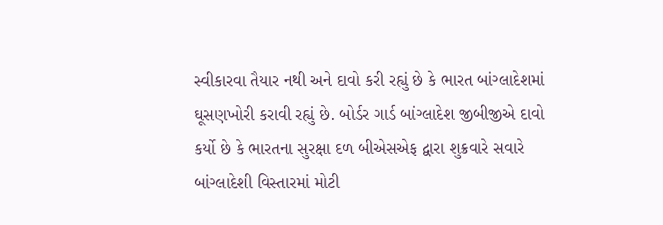સ્વીકારવા તૈયાર નથી અને દાવો કરી રહ્યું છે કે ભારત બાંગ્લાદેશમાં ઘૂસણખોરી કરાવી રહ્યું છે. બોર્ડર ગાર્ડ બાંગ્લાદેશ જીબીજીએ દાવો કર્યો છે કે ભારતના સુરક્ષા દળ બીએસએફ દ્વારા શુક્રવારે સવારે બાંગ્લાદેશી વિસ્તારમાં મોટી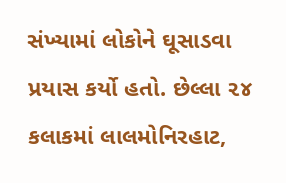સંખ્યામાં લોકોને ઘૂસાડવા પ્રયાસ કર્યો હતો. છેલ્લા ૨૪ કલાકમાં લાલમોનિરહાટ,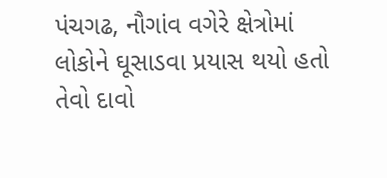પંચગઢ, નૌગાંવ વગેરે ક્ષેત્રોમાં લોકોને ઘૂસાડવા પ્રયાસ થયો હતો તેવો દાવો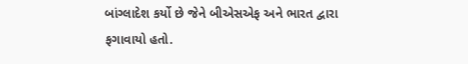બાંગ્લાદેશ કર્યો છે જેને બીએસએફ અને ભારત દ્વારા ફગાવાયો હતો.